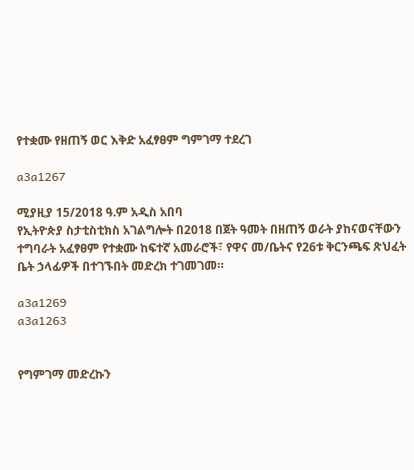የተቋሙ የዘጠኝ ወር እቅድ አፈፃፀም ግምገማ ተደረገ

a3a1267

ሚያዚያ 15/2018 ዓ.ም አዲስ አበባ
የኢትዮጵያ ስታቲስቲክስ አገልግሎት በ2018 በጀት ዓመት በዘጠኝ ወራት ያከናወናቸውን ተግባራት አፈፃፀም የተቋሙ ከፍተኛ አመራሮች፣ የዋና መ/ቤትና የ26ቱ ቅርንጫፍ ጽህፈት ቤት ኃላፊዎች በተገኙበት መድረክ ተገመገመ።

a3a1269
a3a1263


የግምገማ መድረኩን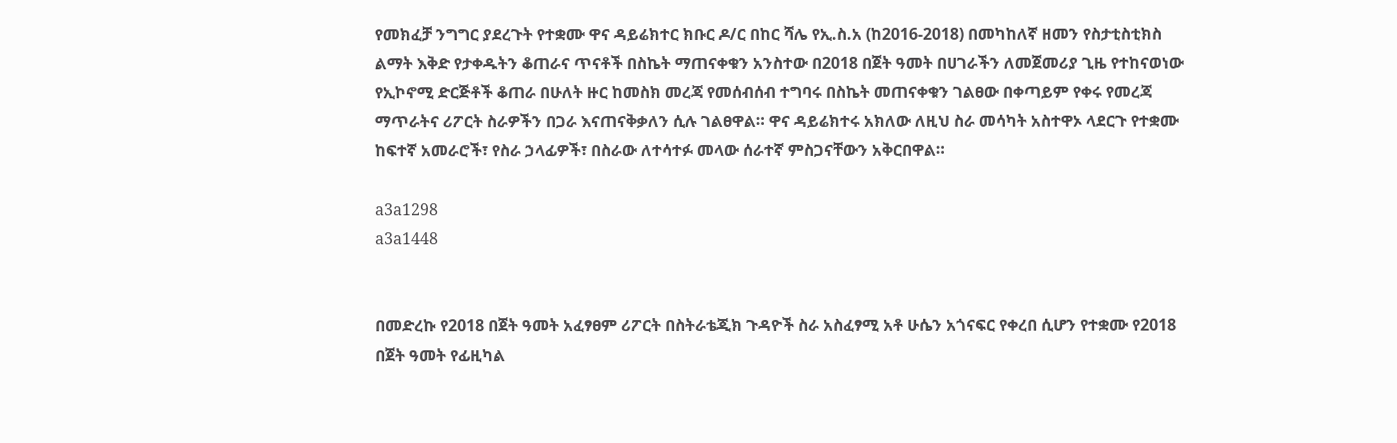የመክፈቻ ንግግር ያደረጉት የተቋሙ ዋና ዳይሬክተር ክቡር ዶ/ር በከር ሻሌ የኢ.ስ.አ (ከ2016-2018) በመካከለኛ ዘመን የስታቲስቲክስ ልማት እቅድ የታቀዱትን ቆጠራና ጥናቶች በስኬት ማጠናቀቁን አንስተው በ2018 በጀት ዓመት በሀገራችን ለመጀመሪያ ጊዜ የተከናወነው የኢኮኖሚ ድርጅቶች ቆጠራ በሁለት ዙር ከመስክ መረጃ የመሰብሰብ ተግባሩ በስኬት መጠናቀቁን ገልፀው በቀጣይም የቀሩ የመረጃ ማጥራትና ሪፖርት ስራዎችን በጋራ እናጠናቅቃለን ሲሉ ገልፀዋል። ዋና ዳይሬክተሩ አክለው ለዚህ ስራ መሳካት አስተዋኦ ላደርጉ የተቋሙ ከፍተኛ አመራሮች፣ የስራ ኃላፊዎች፣ በስራው ለተሳተፉ መላው ሰራተኛ ምስጋናቸውን አቅርበዋል።

a3a1298
a3a1448


በመድረኩ የ2018 በጀት ዓመት አፈፃፀም ሪፖርት በስትራቴጂክ ጉዳዮች ስራ አስፈፃሚ አቶ ሁሴን አጎናፍር የቀረበ ሲሆን የተቋሙ የ2018 በጀት ዓመት የፊዚካል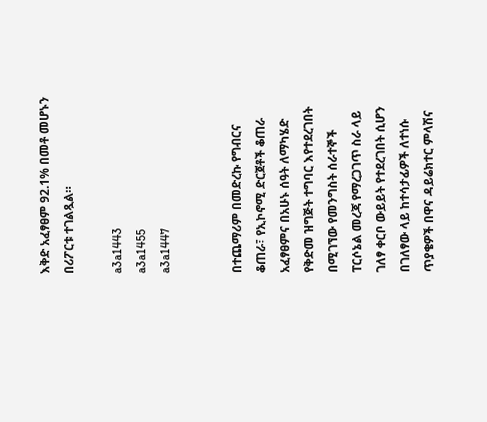እቅድ አፈፃፀም 92.1% በመቶ መሆኑን በሪፖርቱ ተገልጿል።

a3a1443
a3a1455
a3a1447


በተጨማሪም በመድረኩ የግብርና ቆጠራ፣ የኢኮኖሚ ድርጀቶች ቆጠራ አፈፃፀምና በአሁኑ ሰዓት ለማካሄድ የቅድመ ዝግጅት ተግባር እየተደረገበት በሚገኘው የመንግስት ሰራተኞች ፐርሶኔል መረጃ የማረጋገጥ ስራ ላይ ገለፃ ቀርቦ ውይይት የተደረገበት ሲሆን በገለፃው ላይ ከተሳታፊዎች ለተነሱ ጥያቄዎች በዋና ዳይሬክተር ምላሽና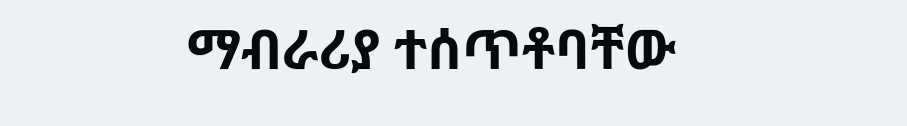ማብራሪያ ተሰጥቶባቸው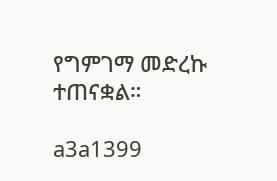የግምገማ መድረኩ ተጠናቋል።

a3a1399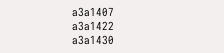a3a1407
a3a1422
a3a1430